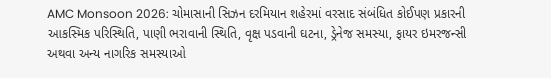AMC Monsoon 2026: ચોમાસાની સિઝન દરમિયાન શહેરમાં વરસાદ સંબંધિત કોઈપણ પ્રકારની આકસ્મિક પરિસ્થિતિ, પાણી ભરાવાની સ્થિતિ, વૃક્ષ પડવાની ઘટના, ડ્રેનેજ સમસ્યા, ફાયર ઇમરજન્સી અથવા અન્ય નાગરિક સમસ્યાઓ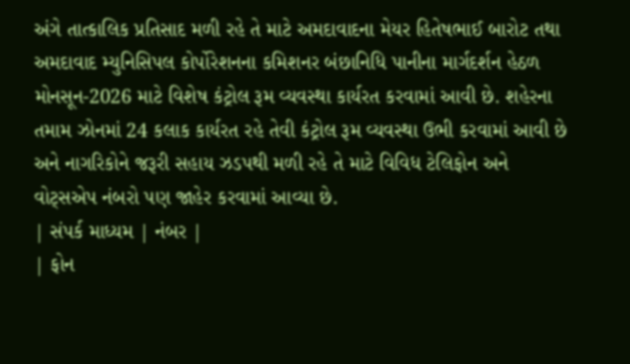અંગે તાત્કાલિક પ્રતિસાદ મળી રહે તે માટે અમદાવાદના મેયર હિતેષભાઈ બારોટ તથા અમદાવાદ મ્યુનિસિપલ કોર્પોરેશનના કમિશનર બંછાનિધિ પાનીના માર્ગદર્શન હેઠળ મોનસૂન-2026 માટે વિશેષ કંટ્રોલ રૂમ વ્યવસ્થા કાર્યરત કરવામાં આવી છે. શહેરના તમામ ઝોનમાં 24 કલાક કાર્યરત રહે તેવી કંટ્રોલ રૂમ વ્યવસ્થા ઉભી કરવામાં આવી છે અને નાગરિકોને જરૂરી સહાય ઝડપથી મળી રહે તે માટે વિવિધ ટેલિફોન અને વોટ્સએપ નંબરો પણ જાહેર કરવામાં આવ્યા છે.
| સંપર્ક માધ્યમ | નંબર |
| ફોન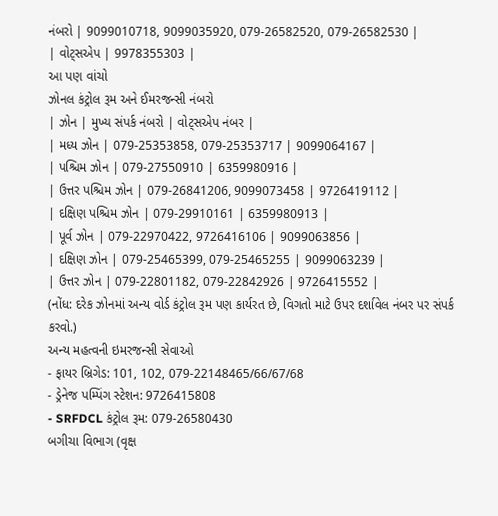નંબરો | 9099010718, 9099035920, 079-26582520, 079-26582530 |
| વોટ્સએપ | 9978355303 |
આ પણ વાંચો
ઝોનલ કંટ્રોલ રૂમ અને ઈમરજન્સી નંબરો
| ઝોન | મુખ્ય સંપર્ક નંબરો | વોટ્સએપ નંબર |
| મધ્ય ઝોન | 079-25353858, 079-25353717 | 9099064167 |
| પશ્ચિમ ઝોન | 079-27550910 | 6359980916 |
| ઉત્તર પશ્ચિમ ઝોન | 079-26841206, 9099073458 | 9726419112 |
| દક્ષિણ પશ્ચિમ ઝોન | 079-29910161 | 6359980913 |
| પૂર્વ ઝોન | 079-22970422, 9726416106 | 9099063856 |
| દક્ષિણ ઝોન | 079-25465399, 079-25465255 | 9099063239 |
| ઉત્તર ઝોન | 079-22801182, 079-22842926 | 9726415552 |
(નોંધ: દરેક ઝોનમાં અન્ય વોર્ડ કંટ્રોલ રૂમ પણ કાર્યરત છે, વિગતો માટે ઉપર દર્શાવેલ નંબર પર સંપર્ક કરવો.)
અન્ય મહત્વની ઇમરજન્સી સેવાઓ
- ફાયર બ્રિગેડ: 101, 102, 079-22148465/66/67/68
- ડ્રેનેજ પમ્પિંગ સ્ટેશન: 9726415808
- SRFDCL કંટ્રોલ રૂમ: 079-26580430
બગીચા વિભાગ (વૃક્ષ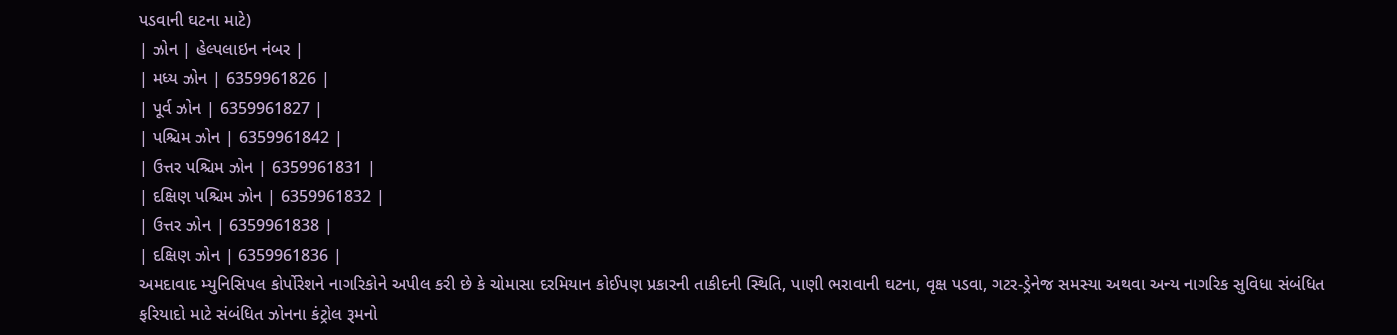પડવાની ઘટના માટે)
| ઝોન | હેલ્પલાઇન નંબર |
| મધ્ય ઝોન | 6359961826 |
| પૂર્વ ઝોન | 6359961827 |
| પશ્ચિમ ઝોન | 6359961842 |
| ઉત્તર પશ્ચિમ ઝોન | 6359961831 |
| દક્ષિણ પશ્ચિમ ઝોન | 6359961832 |
| ઉત્તર ઝોન | 6359961838 |
| દક્ષિણ ઝોન | 6359961836 |
અમદાવાદ મ્યુનિસિપલ કોર્પોરેશને નાગરિકોને અપીલ કરી છે કે ચોમાસા દરમિયાન કોઈપણ પ્રકારની તાકીદની સ્થિતિ, પાણી ભરાવાની ઘટના, વૃક્ષ પડવા, ગટર-ડ્રેનેજ સમસ્યા અથવા અન્ય નાગરિક સુવિધા સંબંધિત ફરિયાદો માટે સંબંધિત ઝોનના કંટ્રોલ રૂમનો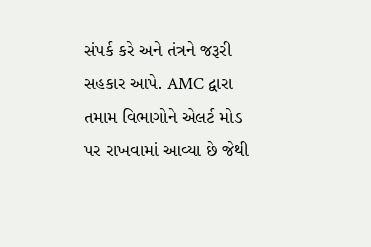સંપર્ક કરે અને તંત્રને જરૂરી સહકાર આપે. AMC દ્વારા તમામ વિભાગોને એલર્ટ મોડ પર રાખવામાં આવ્યા છે જેથી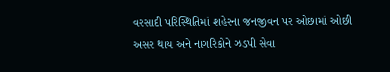વરસાદી પરિસ્થિતિમાં શહેરના જનજીવન પર ઓછામાં ઓછી અસર થાય અને નાગરિકોને ઝડપી સેવા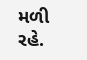મળી રહે.